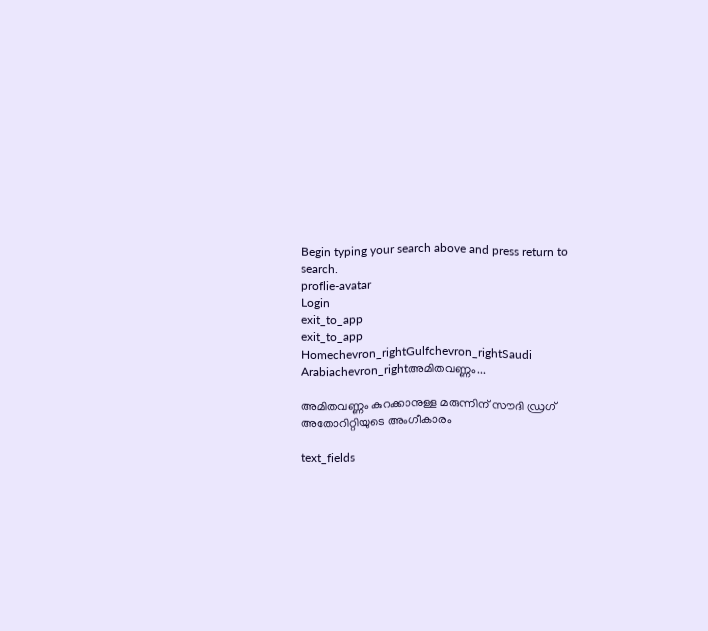Begin typing your search above and press return to search.
proflie-avatar
Login
exit_to_app
exit_to_app
Homechevron_rightGulfchevron_rightSaudi Arabiachevron_rightഅമിതവണ്ണം...

അമിതവണ്ണം കുറക്കാനുള്ള മരുന്നിന് സൗദി ഡ്രഗ് അതോറിറ്റിയുടെ അംഗീകാരം

text_fields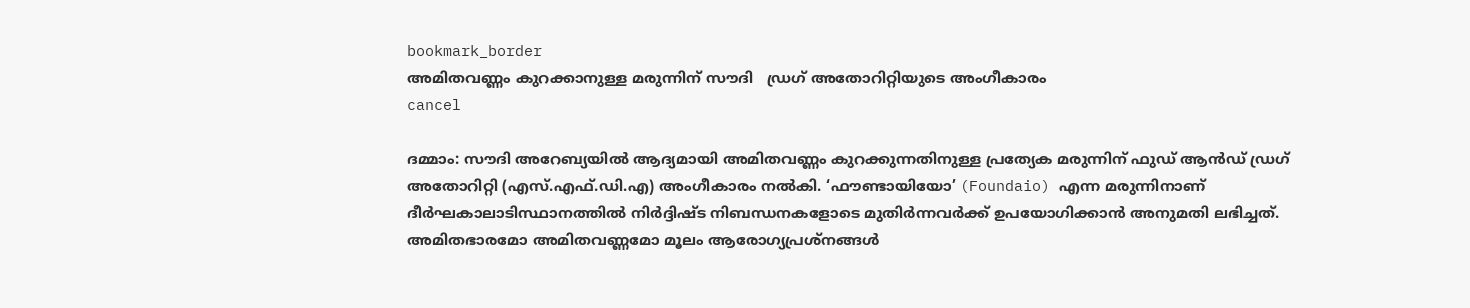bookmark_border
അമിതവണ്ണം കുറക്കാനുള്ള മരുന്നിന് സൗദി   ഡ്രഗ് അതോറിറ്റിയുടെ അംഗീകാരം
cancel

ദമ്മാം: സൗദി അറേബ്യയിൽ ആദ്യമായി അമിതവണ്ണം കുറക്കുന്നതിനുള്ള പ്രത്യേക മരുന്നിന് ഫുഡ് ആൻഡ് ഡ്രഗ് അതോറിറ്റി (എസ്.എഫ്.ഡി.എ) അംഗീകാരം നൽകി. ‘ഫൗണ്ടായിയോ’ (Foundaio) എന്ന മരുന്നിനാണ് ദീർഘകാലാടിസ്ഥാനത്തിൽ നിർദ്ദിഷ്ട നിബന്ധനകളോടെ മുതിർന്നവർക്ക് ഉപയോഗിക്കാൻ അനുമതി ലഭിച്ചത്. അമിതഭാരമോ അമിതവണ്ണമോ മൂലം ആരോഗ്യപ്രശ്നങ്ങൾ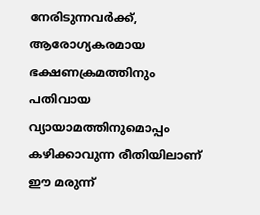നേരിടുന്നവർക്ക്, ആരോഗ്യകരമായ ഭക്ഷണക്രമത്തിനും പതിവായ വ്യായാമത്തിനുമൊപ്പം കഴിക്കാവുന്ന രീതിയിലാണ് ഈ മരുന്ന്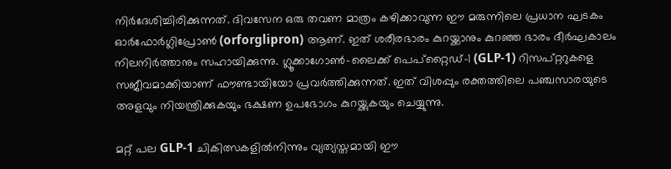നിർദേശിച്ചിരിക്കുന്നത്. ദിവസേന ഒരു തവണ മാത്രം കഴിക്കാവുന്ന ഈ മരുന്നിലെ പ്രധാന ഘടകം ഓർഫോർഗ്ലിപ്രോൺ (orforglipron) ആണ്. ഇത് ശരീരഭാരം കുറയ്ക്കാനും കുറഞ്ഞ ഭാരം ദീർഘകാലം നിലനിർത്താനും സഹായിക്കുന്നു. ഗ്ലൂക്കാഗോൺ-ലൈക്ക് പെപ്റ്റൈഡ്-1 (GLP-1) റിസപ്റ്ററുകളെ സജീവമാക്കിയാണ് ഫൗണ്ടായിയോ പ്രവർത്തിക്കുന്നത്. ഇത് വിശപ്പും രക്തത്തിലെ പഞ്ചസാരയുടെ അളവും നിയന്ത്രിക്കുകയും ഭക്ഷണ ഉപഭോഗം കുറയ്ക്കുകയും ചെയ്യുന്നു.

മറ്റ് പല GLP-1 ചികിത്സകളിൽനിന്നും വ്യത്യസ്തമായി ഈ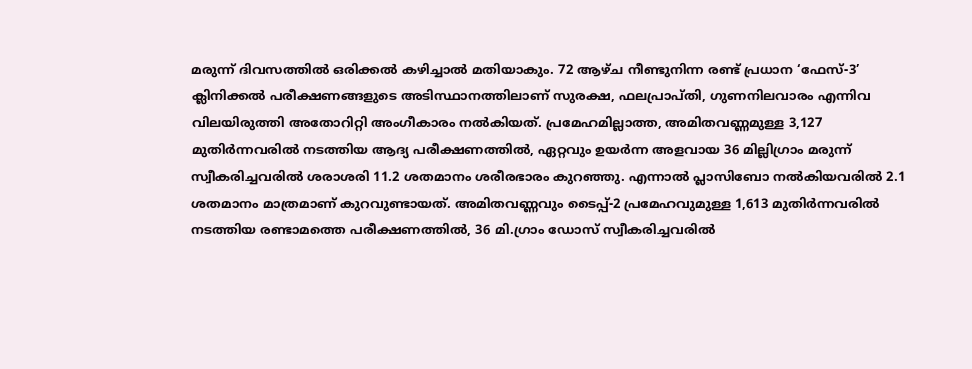മരുന്ന് ദിവസത്തിൽ ഒരിക്കൽ കഴിച്ചാൽ മതിയാകും. 72 ആഴ്ച നീണ്ടുനിന്ന രണ്ട് പ്രധാന ‘ഫേസ്-3’ ക്ലിനിക്കൽ പരീക്ഷണങ്ങളുടെ അടിസ്ഥാനത്തിലാണ് സുരക്ഷ, ഫലപ്രാപ്തി, ഗുണനിലവാരം എന്നിവ വിലയിരുത്തി അതോറിറ്റി അംഗീകാരം നൽകിയത്. പ്രമേഹമില്ലാത്ത, അമിതവണ്ണമുള്ള 3,127 മുതിർന്നവരിൽ നടത്തിയ ആദ്യ പരീക്ഷണത്തിൽ, ഏറ്റവും ഉയർന്ന അളവായ 36 മില്ലിഗ്രാം മരുന്ന് സ്വീകരിച്ചവരിൽ ശരാശരി 11.2 ശതമാനം ശരീരഭാരം കുറഞ്ഞു. എന്നാൽ പ്ലാസിബോ നൽകിയവരിൽ 2.1 ശതമാനം മാത്രമാണ് കുറവുണ്ടായത്. അമിതവണ്ണവും ടൈപ്പ്-2 പ്രമേഹവുമുള്ള 1,613 മുതിർന്നവരിൽ നടത്തിയ രണ്ടാമത്തെ പരീക്ഷണത്തിൽ, 36 മി.ഗ്രാം ഡോസ് സ്വീകരിച്ചവരിൽ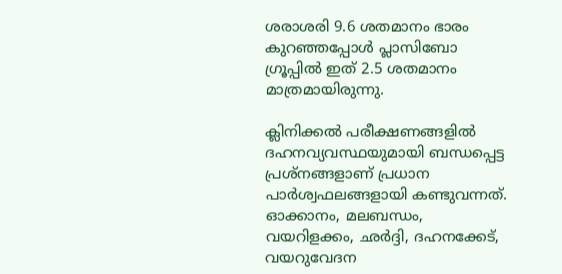ശരാശരി 9.6 ശതമാനം ഭാരം കുറഞ്ഞപ്പോൾ പ്ലാസിബോ ഗ്രൂപ്പിൽ ഇത് 2.5 ശതമാനം മാത്രമായിരുന്നു.

ക്ലിനിക്കൽ പരീക്ഷണങ്ങളിൽ ദഹനവ്യവസ്ഥയുമായി ബന്ധപ്പെട്ട പ്രശ്നങ്ങളാണ് പ്രധാന പാർശ്വഫലങ്ങളായി കണ്ടുവന്നത്. ഓക്കാനം, മലബന്ധം, വയറിളക്കം, ഛർദ്ദി, ദഹനക്കേട്, വയറുവേദന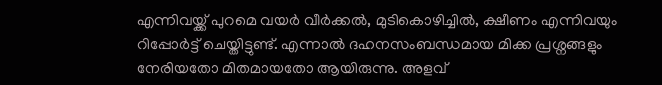എന്നിവയ്ക്ക് പുറമെ വയർ വീർക്കൽ, മുടികൊഴിച്ചിൽ, ക്ഷീണം എന്നിവയും റിപ്പോർട്ട് ചെയ്തിട്ടുണ്ട്. എന്നാൽ ദഹനസംബന്ധമായ മിക്ക പ്രശ്നങ്ങളും നേരിയതോ മിതമായതോ ആയിരുന്നു. അളവ്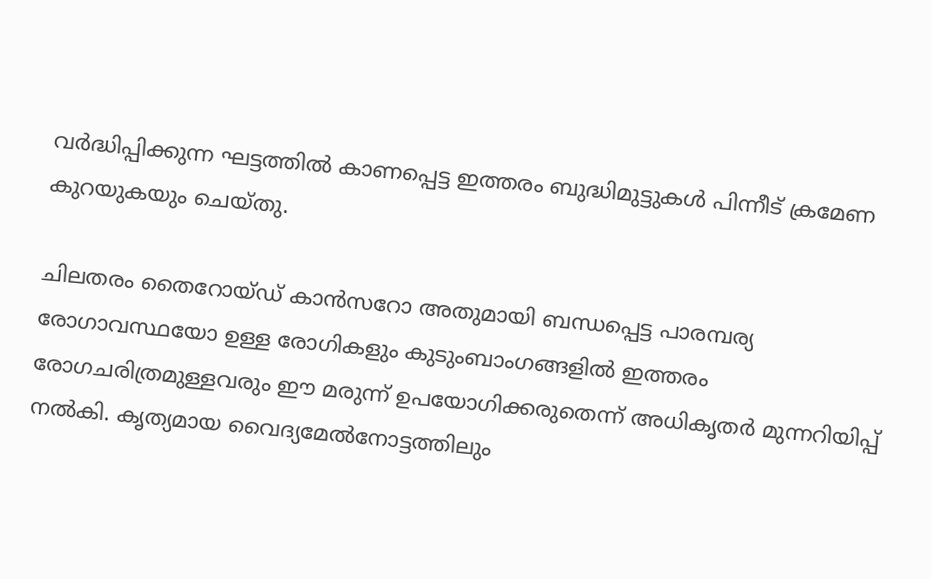വർദ്ധിപ്പിക്കുന്ന ഘട്ടത്തിൽ കാണപ്പെട്ട ഇത്തരം ബുദ്ധിമുട്ടുകൾ പിന്നീട് ക്രമേണ കുറയുകയും ചെയ്തു.

ചിലതരം തൈറോയ്ഡ് കാൻസറോ അതുമായി ബന്ധപ്പെട്ട പാരമ്പര്യ രോഗാവസ്ഥയോ ഉള്ള രോഗികളും കുടുംബാംഗങ്ങളിൽ ഇത്തരം രോഗചരിത്രമുള്ളവരും ഈ മരുന്ന് ഉപയോഗിക്കരുതെന്ന് അധികൃതർ മുന്നറിയിപ്പ് നൽകി. കൃത്യമായ വൈദ്യമേൽനോട്ടത്തിലും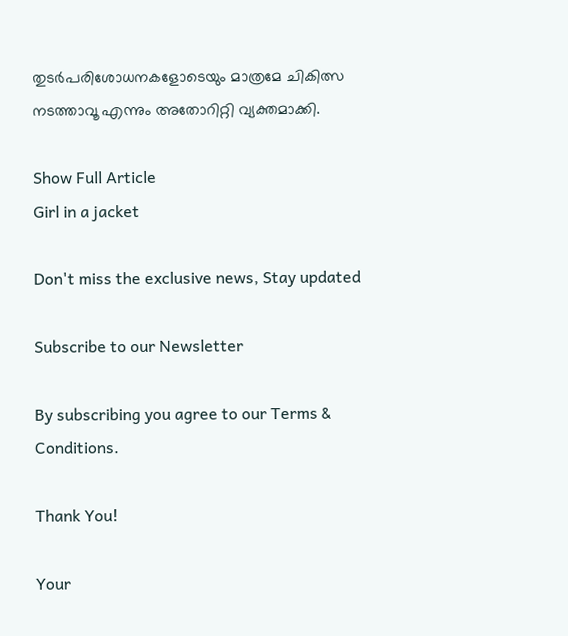തുടർപരിശോധനകളോടെയും മാത്രമേ ചികിത്സ നടത്താവൂ എന്നും അതോറിറ്റി വ്യക്തമാക്കി.

Show Full Article
Girl in a jacket

Don't miss the exclusive news, Stay updated

Subscribe to our Newsletter

By subscribing you agree to our Terms & Conditions.

Thank You!

Your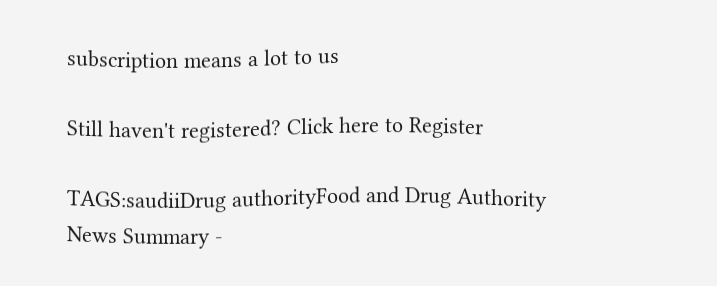subscription means a lot to us

Still haven't registered? Click here to Register

TAGS:saudiiDrug authorityFood and Drug Authority
News Summary -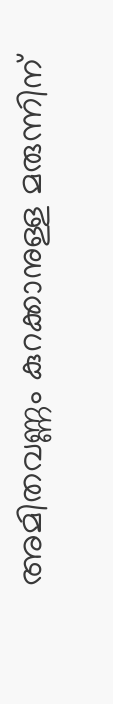അമിതവണ്ണം കുറക്കാനുള്ള മരുന്നിന്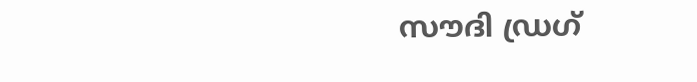സൗദി ഡ്രഗ്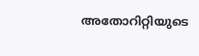അതോറിറ്റിയുടെ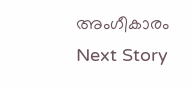അംഗീകാരം
Next Story